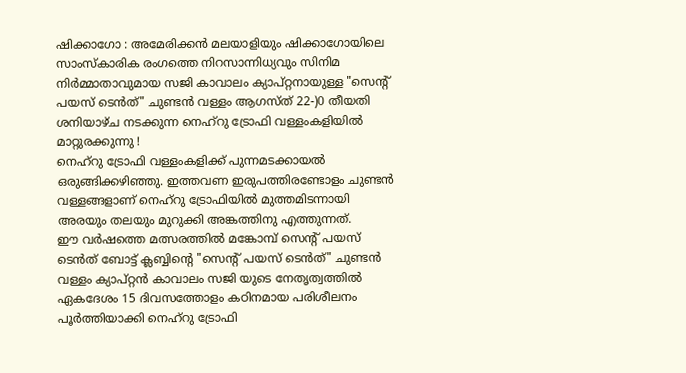ഷിക്കാഗോ : അമേരിക്കൻ മലയാളിയും ഷിക്കാഗോയിലെ സാംസ്കാരിക രംഗത്തെ നിറസാന്നിധ്യവും സിനിമ നിർമ്മാതാവുമായ സജി കാവാലം ക്യാപ്റ്റനായുള്ള "സെന്റ് പയസ് ടെൻത്" ചുണ്ടൻ വള്ളം ആഗസ്ത് 22-)0 തീയതി ശനിയാഴ്ച നടക്കുന്ന നെഹ്റു ട്രോഫി വള്ളംകളിയിൽ മാറ്റുരക്കുന്നു !
നെഹ്റു ട്രോഫി വള്ളംകളിക്ക് പുന്നമടക്കായൽ ഒരുങ്ങിക്കഴിഞ്ഞു. ഇത്തവണ ഇരുപത്തിരണ്ടോളം ചുണ്ടൻ വള്ളങ്ങളാണ് നെഹ്റു ട്രോഫിയിൽ മുത്തമിടന്നായി അരയും തലയും മുറുക്കി അങ്കത്തിനു എത്തുന്നത്.
ഈ വർഷത്തെ മത്സരത്തിൽ മങ്കോമ്പ് സെന്റ് പയസ് ടെൻത് ബോട്ട് ക്ലബ്ബിന്റെ "സെന്റ് പയസ് ടെൻത്" ചുണ്ടൻ വള്ളം ക്യാപ്റ്റൻ കാവാലം സജി യുടെ നേതൃത്വത്തിൽ ഏകദേശം 15 ദിവസത്തോളം കഠിനമായ പരിശീലനം പൂർത്തിയാക്കി നെഹ്റു ട്രോഫി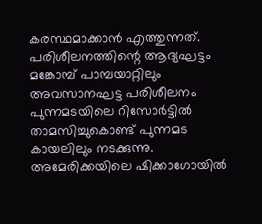കരസ്ഥമാക്കാൻ എത്തുന്നത്. പരിശീലനത്തിന്റെ ആദ്യഘട്ടം മങ്കോമ്പ് പാമ്പയാറ്റിലും അവസാനഘട്ട പരിശീലനം പുന്നമടയിലെ റിസോർട്ടിൽ താമസിച്ചുകൊണ്ട് പുന്നമട കായലിലും നടക്കുന്നു.
അമേരിക്കയിലെ ഷിക്കാഗോയിൽ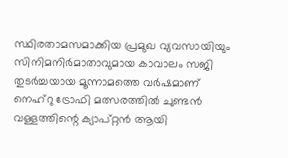സ്ഥിരതാമസമാക്കിയ പ്രമുഖ വ്യവസായിയും സിനിമനിർമാതാവുമായ കാവാലം സജി തുടർച്ചയായ മൂന്നാമത്തെ വർഷമാണ് നെഹ്റു ട്രോഫി മത്സരത്തിൽ ചുണ്ടൻ വള്ളത്തിന്റെ ക്യാപ്റ്റൻ ആയി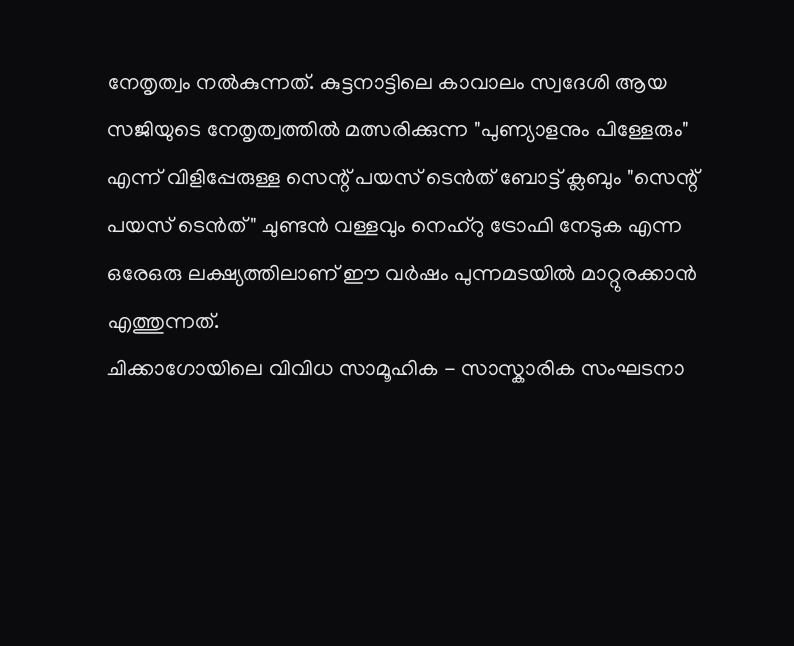നേതൃത്വം നൽകുന്നത്. കുട്ടനാട്ടിലെ കാവാലം സ്വദേശി ആയ സജിയുടെ നേതൃത്വത്തിൽ മത്സരിക്കുന്ന "പുണ്യാളനും പിള്ളേരും" എന്ന് വിളിപ്പേരുള്ള സെന്റ് പയസ് ടെൻത് ബോട്ട് ക്ലബും "സെന്റ് പയസ് ടെൻത്" ചുണ്ടൻ വള്ളവും നെഹ്റു ട്രോഫി നേടുക എന്ന ഒരേഒരു ലക്ഷ്യത്തിലാണ് ഈ വർഷം പുന്നമടയിൽ മാറ്റുരക്കാൻ എത്തുന്നത്.
ചിക്കാഗോയിലെ വിവിധ സാമൂഹിക - സാസ്കാരിക സംഘടനാ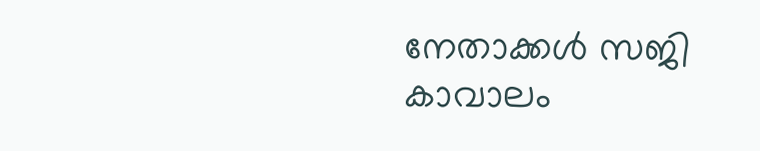നേതാക്കൾ സജി കാവാലം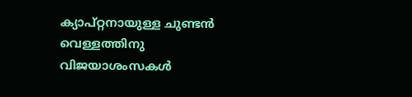ക്യാപ്റ്റനായുള്ള ചുണ്ടൻ വെള്ളത്തിനു വിജയാശംസകൾ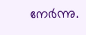നേർന്നു.